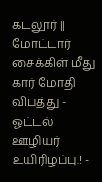கடலூர் || மோட்டார் சைக்கிள் மீது கார் மோதி விபத்து - ஓட்டல் ஊழியர் உயிரிழப்பு.! -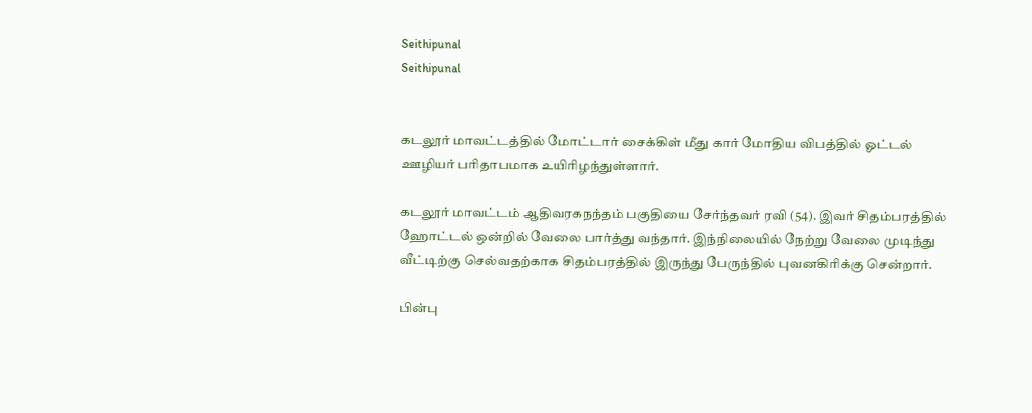Seithipunal
Seithipunal


கடலூர் மாவட்டத்தில் மோட்டார் சைக்கிள் மீது கார் மோதிய விபத்தில் ஓட்டல் ஊழியர் பரிதாபமாக உயிரிழந்துள்ளார்.

கடலூர் மாவட்டம் ஆதிவரகநந்தம் பகுதியை சேர்ந்தவர் ரவி (54). இவர் சிதம்பரத்தில் ஹோட்டல் ஒன்றில் வேலை பார்த்து வந்தார். இந்நிலையில் நேற்று வேலை முடிந்து வீட்டிற்கு செல்வதற்காக சிதம்பரத்தில் இருந்து பேருந்தில் புவனகிரிக்கு சென்றார்.

பின்பு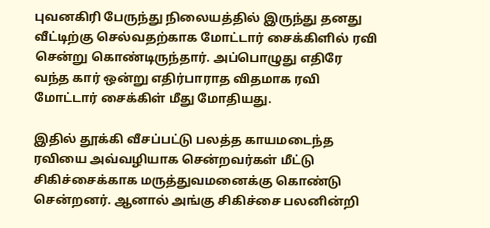புவனகிரி பேருந்து நிலையத்தில் இருந்து தனது வீட்டிற்கு செல்வதற்காக மோட்டார் சைக்கிளில் ரவி சென்று கொண்டிருந்தார். அப்பொழுது எதிரே வந்த கார் ஒன்று எதிர்பாராத விதமாக ரவி மோட்டார் சைக்கிள் மீது மோதியது.

இதில் தூக்கி வீசப்பட்டு பலத்த காயமடைந்த ரவியை அவ்வழியாக சென்றவர்கள் மீட்டு சிகிச்சைக்காக மருத்துவமனைக்கு கொண்டு சென்றனர். ஆனால் அங்கு சிகிச்சை பலனின்றி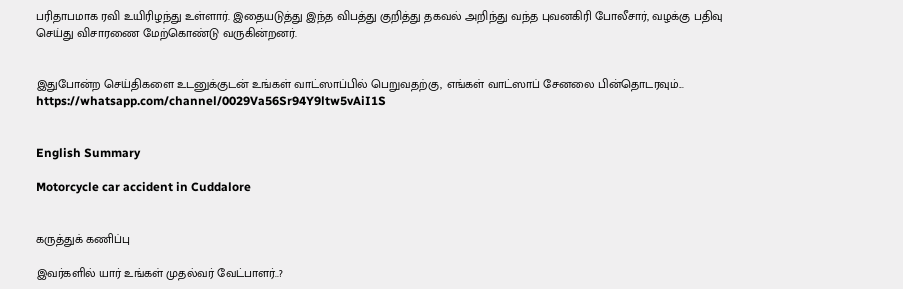பரிதாபமாக ரவி உயிரிழந்து உள்ளார். இதையடுத்து இந்த விபத்து குறித்து தகவல் அறிந்து வந்த புவனகிரி போலீசார், வழக்கு பதிவு செய்து விசாரணை மேற்கொண்டு வருகின்றனர்.


இதுபோன்ற செய்திகளை உடனுக்குடன் உங்கள் வாட்ஸாப்பில் பெறுவதற்கு, எங்கள் வாட்ஸாப் சேனலை பின்தொடரவும்... https://whatsapp.com/channel/0029Va56Sr94Y9ltw5vAiI1S


English Summary

Motorcycle car accident in Cuddalore


கருத்துக் கணிப்பு

இவர்களில் யார் உங்கள் முதல்வர் வேட்பாளர்..?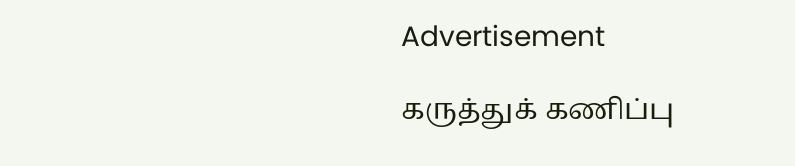Advertisement

கருத்துக் கணிப்பு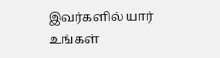இவர்களில் யார் உங்கள்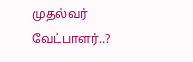முதல்வர் வேட்பாளர்..?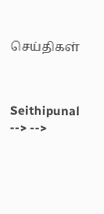செய்திகள்



Seithipunal
--> -->